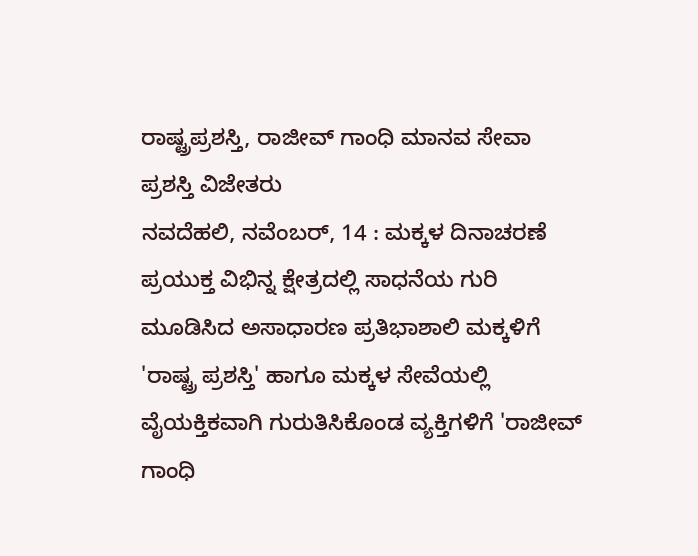ರಾಷ್ಟ್ರಪ್ರಶಸ್ತಿ, ರಾಜೀವ್ ಗಾಂಧಿ ಮಾನವ ಸೇವಾ ಪ್ರಶಸ್ತಿ ವಿಜೇತರು
ನವದೆಹಲಿ, ನವೆಂಬರ್, 14 : ಮಕ್ಕಳ ದಿನಾಚರಣೆ ಪ್ರಯುಕ್ತ ವಿಭಿನ್ನ ಕ್ಷೇತ್ರದಲ್ಲಿ ಸಾಧನೆಯ ಗುರಿ ಮೂಡಿಸಿದ ಅಸಾಧಾರಣ ಪ್ರತಿಭಾಶಾಲಿ ಮಕ್ಕಳಿಗೆ 'ರಾಷ್ಟ್ರ ಪ್ರಶಸ್ತಿ' ಹಾಗೂ ಮಕ್ಕಳ ಸೇವೆಯಲ್ಲಿ ವೈಯಕ್ತಿಕವಾಗಿ ಗುರುತಿಸಿಕೊಂಡ ವ್ಯಕ್ತಿಗಳಿಗೆ 'ರಾಜೀವ್ ಗಾಂಧಿ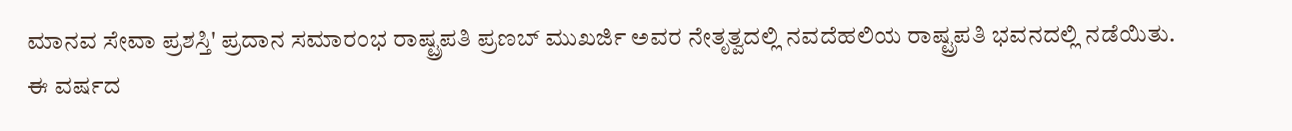ಮಾನವ ಸೇವಾ ಪ್ರಶಸ್ತಿ' ಪ್ರದಾನ ಸಮಾರಂಭ ರಾಷ್ಟ್ರಪತಿ ಪ್ರಣಬ್ ಮುಖರ್ಜಿ ಅವರ ನೇತೃತ್ವದಲ್ಲಿ ನವದೆಹಲಿಯ ರಾಷ್ಟ್ರಪತಿ ಭವನದಲ್ಲಿ ನಡೆಯಿತು.
ಈ ವರ್ಷದ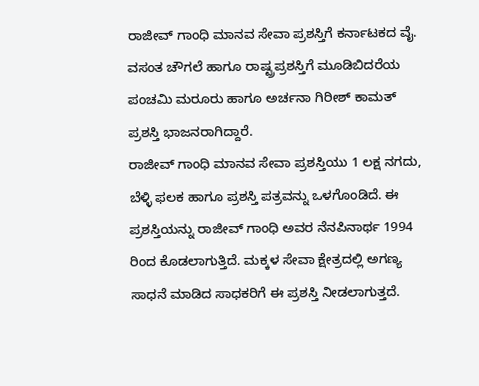ರಾಜೀವ್ ಗಾಂಧಿ ಮಾನವ ಸೇವಾ ಪ್ರಶಸ್ತಿಗೆ ಕರ್ನಾಟಕದ ವೈ. ವಸಂತ ಚೌಗಲೆ ಹಾಗೂ ರಾಷ್ಟ್ರಪ್ರಶಸ್ತಿಗೆ ಮೂಡಿಬಿದರೆಯ ಪಂಚಮಿ ಮರೂರು ಹಾಗೂ ಅರ್ಚನಾ ಗಿರೀಶ್ ಕಾಮತ್ ಪ್ರಶಸ್ತಿ ಭಾಜನರಾಗಿದ್ದಾರೆ.
ರಾಜೀವ್ ಗಾಂಧಿ ಮಾನವ ಸೇವಾ ಪ್ರಶಸ್ತಿಯು 1 ಲಕ್ಷ ನಗದು, ಬೆಳ್ಳಿ ಫಲಕ ಹಾಗೂ ಪ್ರಶಸ್ತಿ ಪತ್ರವನ್ನು ಒಳಗೊಂಡಿದೆ. ಈ ಪ್ರಶಸ್ತಿಯನ್ನು ರಾಜೀವ್ ಗಾಂಧಿ ಅವರ ನೆನಪಿನಾರ್ಥ 1994 ರಿಂದ ಕೊಡಲಾಗುತ್ತಿದೆ. ಮಕ್ಕಳ ಸೇವಾ ಕ್ಷೇತ್ರದಲ್ಲಿ ಅಗಣ್ಯ ಸಾಧನೆ ಮಾಡಿದ ಸಾಧಕರಿಗೆ ಈ ಪ್ರಶಸ್ತಿ ನೀಡಲಾಗುತ್ತದೆ.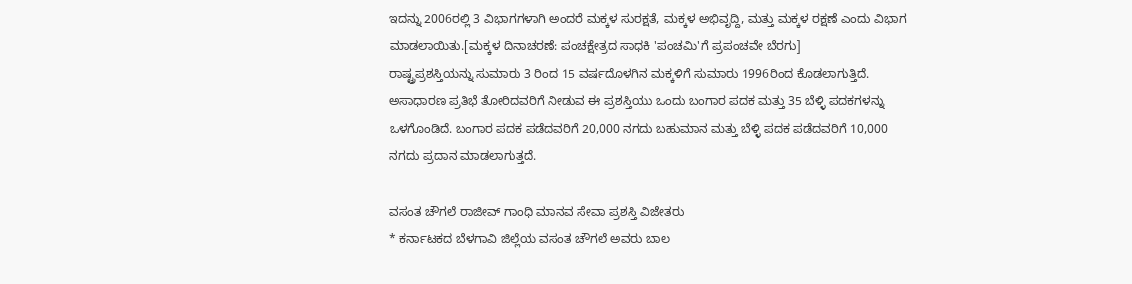ಇದನ್ನು 2006ರಲ್ಲಿ 3 ವಿಭಾಗಗಳಾಗಿ ಅಂದರೆ ಮಕ್ಕಳ ಸುರಕ್ಷತೆ, ಮಕ್ಕಳ ಅಭಿವೃದ್ದಿ, ಮತ್ತು ಮಕ್ಕಳ ರಕ್ಷಣೆ ಎಂದು ವಿಭಾಗ ಮಾಡಲಾಯಿತು.[ಮಕ್ಕಳ ದಿನಾಚರಣೆ: ಪಂಚಕ್ಷೇತ್ರದ ಸಾಧಕಿ 'ಪಂಚಮಿ'ಗೆ ಪ್ರಪಂಚವೇ ಬೆರಗು]
ರಾಷ್ಟ್ರಪ್ರಶಸ್ತಿಯನ್ನು ಸುಮಾರು 3 ರಿಂದ 15 ವರ್ಷದೊಳಗಿನ ಮಕ್ಕಳಿಗೆ ಸುಮಾರು 1996ರಿಂದ ಕೊಡಲಾಗುತ್ತಿದೆ. ಅಸಾಧಾರಣ ಪ್ರತಿಭೆ ತೋರಿದವರಿಗೆ ನೀಡುವ ಈ ಪ್ರಶಸ್ತಿಯು ಒಂದು ಬಂಗಾರ ಪದಕ ಮತ್ತು 35 ಬೆಳ್ಳಿ ಪದಕಗಳನ್ನು ಒಳಗೊಂಡಿದೆ. ಬಂಗಾರ ಪದಕ ಪಡೆದವರಿಗೆ 20,000 ನಗದು ಬಹುಮಾನ ಮತ್ತು ಬೆಳ್ಳಿ ಪದಕ ಪಡೆದವರಿಗೆ 10,000 ನಗದು ಪ್ರದಾನ ಮಾಡಲಾಗುತ್ತದೆ.

ವಸಂತ ಚೌಗಲೆ ರಾಜೀವ್ ಗಾಂಧಿ ಮಾನವ ಸೇವಾ ಪ್ರಶಸ್ತಿ ವಿಜೇತರು
* ಕರ್ನಾಟಕದ ಬೆಳಗಾವಿ ಜಿಲ್ಲೆಯ ವಸಂತ ಚೌಗಲೆ ಅವರು ಬಾಲ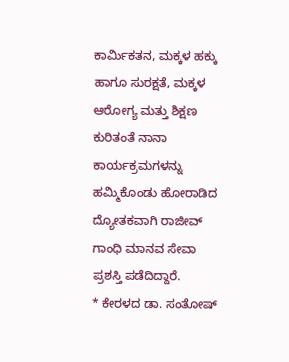ಕಾರ್ಮಿಕತನ, ಮಕ್ಕಳ ಹಕ್ಕು ಹಾಗೂ ಸುರಕ್ಷತೆ, ಮಕ್ಕಳ ಆರೋಗ್ಯ ಮತ್ತು ಶಿಕ್ಷಣ ಕುರಿತಂತೆ ನಾನಾ ಕಾರ್ಯಕ್ರಮಗಳನ್ನು ಹಮ್ಮಿಕೊಂಡು ಹೋರಾಡಿದ ದ್ಯೋತಕವಾಗಿ ರಾಜೀವ್ ಗಾಂಧಿ ಮಾನವ ಸೇವಾ ಪ್ರಶಸ್ತಿ ಪಡೆದಿದ್ದಾರೆ.
* ಕೇರಳದ ಡಾ. ಸಂತೋಷ್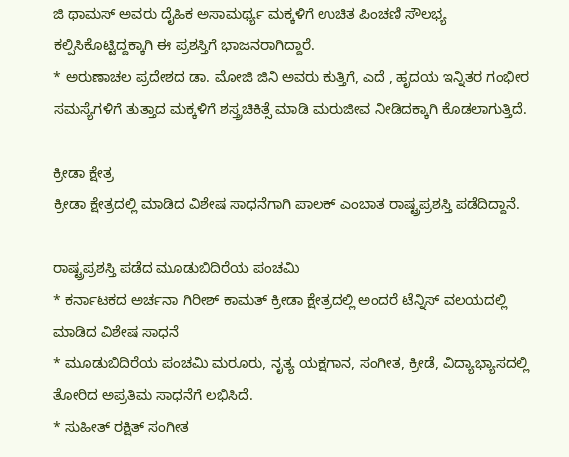ಜಿ ಥಾಮಸ್ ಅವರು ದೈಹಿಕ ಅಸಾಮರ್ಥ್ಯ ಮಕ್ಕಳಿಗೆ ಉಚಿತ ಪಿಂಚಣಿ ಸೌಲಭ್ಯ ಕಲ್ಪಿಸಿಕೊಟ್ಟಿದ್ದಕ್ಕಾಗಿ ಈ ಪ್ರಶಸ್ತಿಗೆ ಭಾಜನರಾಗಿದ್ದಾರೆ.
* ಅರುಣಾಚಲ ಪ್ರದೇಶದ ಡಾ. ಮೋಜಿ ಜಿನಿ ಅವರು ಕುತ್ತಿಗೆ, ಎದೆ , ಹೃದಯ ಇನ್ನಿತರ ಗಂಭೀರ ಸಮಸ್ಯೆಗಳಿಗೆ ತುತ್ತಾದ ಮಕ್ಕಳಿಗೆ ಶಸ್ತ್ರಚಿಕಿತ್ಸೆ ಮಾಡಿ ಮರುಜೀವ ನೀಡಿದಕ್ಕಾಗಿ ಕೊಡಲಾಗುತ್ತಿದೆ.

ಕ್ರೀಡಾ ಕ್ಷೇತ್ರ
ಕ್ರೀಡಾ ಕ್ಷೇತ್ರದಲ್ಲಿ ಮಾಡಿದ ವಿಶೇಷ ಸಾಧನೆಗಾಗಿ ಪಾಲಕ್ ಎಂಬಾತ ರಾಷ್ಟ್ರಪ್ರಶಸ್ತಿ ಪಡೆದಿದ್ದಾನೆ.

ರಾಷ್ಟ್ರಪ್ರಶಸ್ತಿ ಪಡೆದ ಮೂಡುಬಿದಿರೆಯ ಪಂಚಮಿ
* ಕರ್ನಾಟಕದ ಅರ್ಚನಾ ಗಿರೀಶ್ ಕಾಮತ್ ಕ್ರೀಡಾ ಕ್ಷೇತ್ರದಲ್ಲಿ ಅಂದರೆ ಟೆನ್ನಿಸ್ ವಲಯದಲ್ಲಿ ಮಾಡಿದ ವಿಶೇಷ ಸಾಧನೆ
* ಮೂಡುಬಿದಿರೆಯ ಪಂಚಮಿ ಮರೂರು, ನೃತ್ಯ ಯಕ್ಷಗಾನ, ಸಂಗೀತ, ಕ್ರೀಡೆ, ವಿದ್ಯಾಭ್ಯಾಸದಲ್ಲಿ ತೋರಿದ ಅಪ್ರತಿಮ ಸಾಧನೆಗೆ ಲಭಿಸಿದೆ.
* ಸುಹೀತ್ ರಕ್ಷಿತ್ ಸಂಗೀತ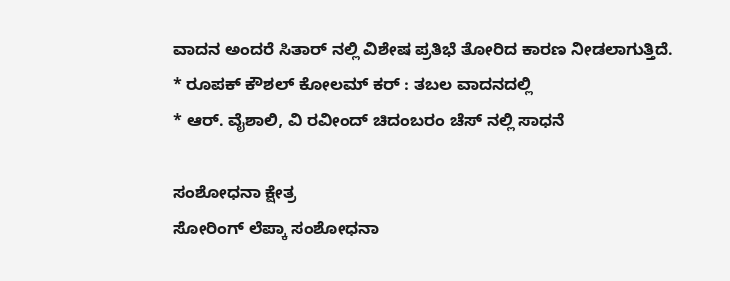ವಾದನ ಅಂದರೆ ಸಿತಾರ್ ನಲ್ಲಿ ವಿಶೇಷ ಪ್ರತಿಭೆ ತೋರಿದ ಕಾರಣ ನೀಡಲಾಗುತ್ತಿದೆ.
* ರೂಪಕ್ ಕೌಶಲ್ ಕೋಲಮ್ ಕರ್ : ತಬಲ ವಾದನದಲ್ಲಿ
* ಆರ್. ವೈಶಾಲಿ, ವಿ ರವೀಂದ್ ಚಿದಂಬರಂ ಚೆಸ್ ನಲ್ಲಿ ಸಾಧನೆ

ಸಂಶೋಧನಾ ಕ್ಷೇತ್ರ
ಸೋರಿಂಗ್ ಲೆಪ್ಕಾ ಸಂಶೋಧನಾ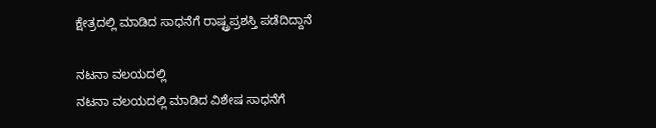ಕ್ಷೇತ್ರದಲ್ಲಿ ಮಾಡಿದ ಸಾಧನೆಗೆ ರಾಷ್ಟ್ರಪ್ರಶಸ್ತಿ ಪಡೆದಿದ್ದಾನೆ

ನಟನಾ ವಲಯದಲ್ಲಿ
ನಟನಾ ವಲಯದಲ್ಲಿ ಮಾಡಿದ ವಿಶೇಷ ಸಾಧನೆಗೆ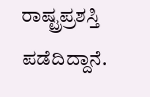ರಾಷ್ಟ್ರಪ್ರಶಸ್ತಿ ಪಡೆದಿದ್ದಾನೆ.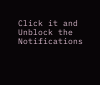Click it and Unblock the Notifications